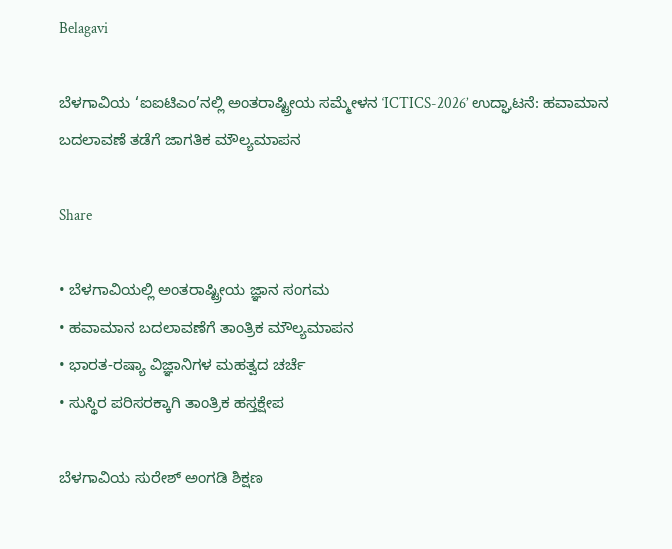Belagavi

ಬೆಳಗಾವಿಯ ‘ಐಐಟಿಎಂ’ನಲ್ಲಿ ಅಂತರಾಷ್ಟ್ರೀಯ ಸಮ್ಮೇಳನ ‘ICTICS-2026’ ಉದ್ಘಾಟನೆ: ಹವಾಮಾನ ಬದಲಾವಣೆ ತಡೆಗೆ ಜಾಗತಿಕ ಮೌಲ್ಯಮಾಪನ

Share

• ಬೆಳಗಾವಿಯಲ್ಲಿ ಅಂತರಾಷ್ಟ್ರೀಯ ಜ್ಞಾನ ಸಂಗಮ
• ಹವಾಮಾನ ಬದಲಾವಣೆಗೆ ತಾಂತ್ರಿಕ ಮೌಲ್ಯಮಾಪನ
• ಭಾರತ-ರಷ್ಯಾ ವಿಜ್ಞಾನಿಗಳ ಮಹತ್ವದ ಚರ್ಚೆ
• ಸುಸ್ಥಿರ ಪರಿಸರಕ್ಕಾಗಿ ತಾಂತ್ರಿಕ ಹಸ್ತಕ್ಷೇಪ

ಬೆಳಗಾವಿಯ ಸುರೇಶ್ ಅಂಗಡಿ ಶಿಕ್ಷಣ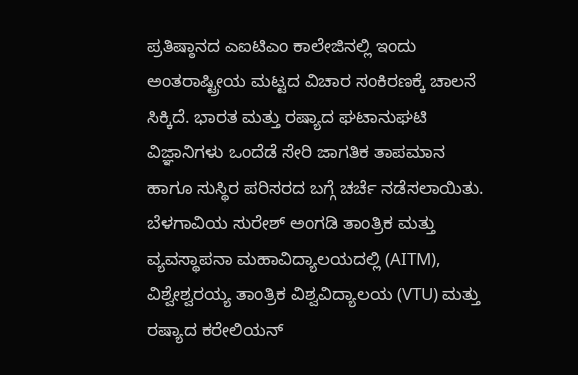ಪ್ರತಿಷ್ಠಾನದ ಎಐಟಿಎಂ ಕಾಲೇಜಿನಲ್ಲಿ ಇಂದು ಅಂತರಾಷ್ಟ್ರೀಯ ಮಟ್ಟದ ವಿಚಾರ ಸಂಕಿರಣಕ್ಕೆ ಚಾಲನೆ ಸಿಕ್ಕಿದೆ. ಭಾರತ ಮತ್ತು ರಷ್ಯಾದ ಘಟಾನುಘಟಿ ವಿಜ್ಞಾನಿಗಳು ಒಂದೆಡೆ ಸೇರಿ ಜಾಗತಿಕ ತಾಪಮಾನ ಹಾಗೂ ಸುಸ್ಥಿರ ಪರಿಸರದ ಬಗ್ಗೆ ಚರ್ಚೆ ನಡೆಸಲಾಯಿತು.
ಬೆಳಗಾವಿಯ ಸುರೇಶ್ ಅಂಗಡಿ ತಾಂತ್ರಿಕ ಮತ್ತು ವ್ಯವಸ್ಥಾಪನಾ ಮಹಾವಿದ್ಯಾಲಯದಲ್ಲಿ (AITM), ವಿಶ್ವೇಶ್ವರಯ್ಯ ತಾಂತ್ರಿಕ ವಿಶ್ವವಿದ್ಯಾಲಯ (VTU) ಮತ್ತು ರಷ್ಯಾದ ಕರೇಲಿಯನ್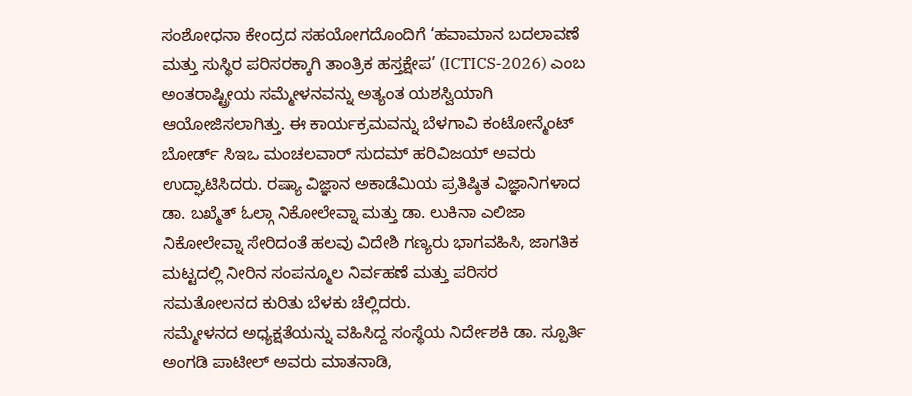ಸಂಶೋಧನಾ ಕೇಂದ್ರದ ಸಹಯೋಗದೊಂದಿಗೆ ‘ಹವಾಮಾನ ಬದಲಾವಣೆ ಮತ್ತು ಸುಸ್ಥಿರ ಪರಿಸರಕ್ಕಾಗಿ ತಾಂತ್ರಿಕ ಹಸ್ತಕ್ಷೇಪ’ (ICTICS-2026) ಎಂಬ ಅಂತರಾಷ್ಟ್ರೀಯ ಸಮ್ಮೇಳನವನ್ನು ಅತ್ಯಂತ ಯಶಸ್ವಿಯಾಗಿ ಆಯೋಜಿಸಲಾಗಿತ್ತು. ಈ ಕಾರ್ಯಕ್ರಮವನ್ನು ಬೆಳಗಾವಿ ಕಂಟೋನ್ಮೆಂಟ್ ಬೋರ್ಡ್ ಸಿಇಒ ಮಂಚಲವಾರ್ ಸುದಮ್ ಹರಿವಿಜಯ್ ಅವರು ಉದ್ಘಾಟಿಸಿದರು. ರಷ್ಯಾ ವಿಜ್ಞಾನ ಅಕಾಡೆಮಿಯ ಪ್ರತಿಷ್ಠಿತ ವಿಜ್ಞಾನಿಗಳಾದ ಡಾ. ಬಖ್ಮೆತ್ ಓಲ್ಗಾ ನಿಕೋಲೇವ್ನಾ ಮತ್ತು ಡಾ. ಲುಕಿನಾ ಎಲಿಜಾ ನಿಕೋಲೇವ್ನಾ ಸೇರಿದಂತೆ ಹಲವು ವಿದೇಶಿ ಗಣ್ಯರು ಭಾಗವಹಿಸಿ, ಜಾಗತಿಕ ಮಟ್ಟದಲ್ಲಿ ನೀರಿನ ಸಂಪನ್ಮೂಲ ನಿರ್ವಹಣೆ ಮತ್ತು ಪರಿಸರ ಸಮತೋಲನದ ಕುರಿತು ಬೆಳಕು ಚೆಲ್ಲಿದರು.
ಸಮ್ಮೇಳನದ ಅಧ್ಯಕ್ಷತೆಯನ್ನು ವಹಿಸಿದ್ದ ಸಂಸ್ಥೆಯ ನಿರ್ದೇಶಕಿ ಡಾ. ಸ್ಪೂರ್ತಿ ಅಂಗಡಿ ಪಾಟೀಲ್ ಅವರು ಮಾತನಾಡಿ,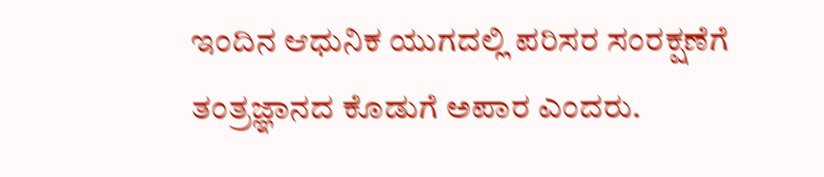ಇಂದಿನ ಆಧುನಿಕ ಯುಗದಲ್ಲಿ ಪರಿಸರ ಸಂರಕ್ಷಣೆಗೆ ತಂತ್ರಜ್ಞಾನದ ಕೊಡುಗೆ ಅಪಾರ ಎಂದರು.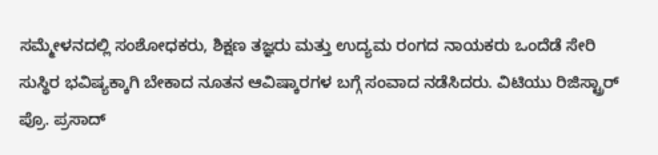ಸಮ್ಮೇಳನದಲ್ಲಿ ಸಂಶೋಧಕರು, ಶಿಕ್ಷಣ ತಜ್ಞರು ಮತ್ತು ಉದ್ಯಮ ರಂಗದ ನಾಯಕರು ಒಂದೆಡೆ ಸೇರಿ ಸುಸ್ಥಿರ ಭವಿಷ್ಯಕ್ಕಾಗಿ ಬೇಕಾದ ನೂತನ ಆವಿಷ್ಕಾರಗಳ ಬಗ್ಗೆ ಸಂವಾದ ನಡೆಸಿದರು. ವಿಟಿಯು ರಿಜಿಸ್ಟ್ರಾರ್ ಪ್ರೊ. ಪ್ರಸಾದ್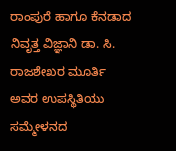ರಾಂಪುರೆ ಹಾಗೂ ಕೆನಡಾದ ನಿವೃತ್ತ ವಿಜ್ಞಾನಿ ಡಾ. ಸಿ. ರಾಜಶೇಖರ ಮೂರ್ತಿ ಅವರ ಉಪಸ್ಥಿತಿಯು ಸಮ್ಮೇಳನದ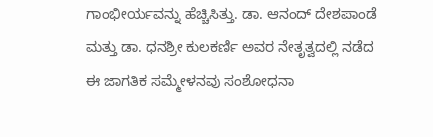ಗಾಂಭೀರ್ಯವನ್ನು ಹೆಚ್ಚಿಸಿತ್ತು. ಡಾ. ಆನಂದ್ ದೇಶಪಾಂಡೆ ಮತ್ತು ಡಾ. ಧನಶ್ರೀ ಕುಲಕರ್ಣಿ ಅವರ ನೇತೃತ್ವದಲ್ಲಿ ನಡೆದ ಈ ಜಾಗತಿಕ ಸಮ್ಮೇಳನವು ಸಂಶೋಧನಾ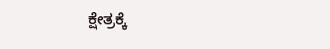ಕ್ಷೇತ್ರಕ್ಕೆ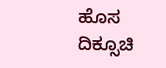ಹೊಸ ದಿಕ್ಸೂಚಿ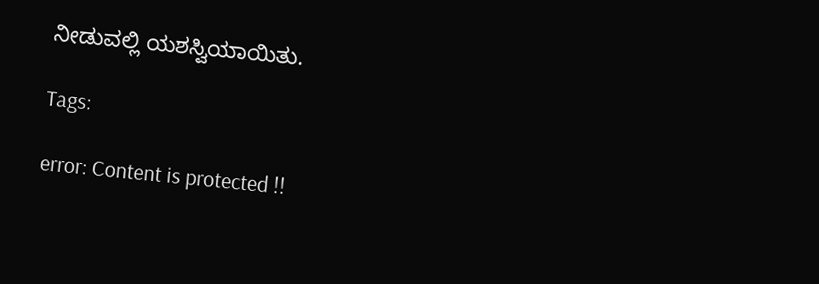ನೀಡುವಲ್ಲಿ ಯಶಸ್ವಿಯಾಯಿತು.

Tags:

error: Content is protected !!